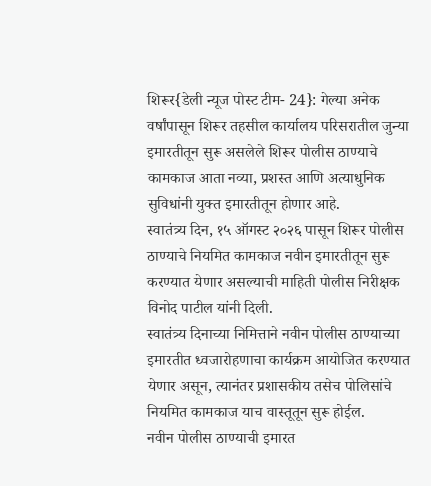शिरूर{डेली न्यूज पोस्ट टीम- 24}: गेल्या अनेक वर्षांपासून शिरूर तहसील कार्यालय परिसरातील जुन्या इमारतीतून सुरू असलेले शिरूर पोलीस ठाण्याचे कामकाज आता नव्या, प्रशस्त आणि अत्याधुनिक सुविधांनी युक्त इमारतीतून होणार आहे.
स्वातंत्र्य दिन, १५ ऑगस्ट २०२६ पासून शिरूर पोलीस ठाण्याचे नियमित कामकाज नवीन इमारतीतून सुरू करण्यात येणार असल्याची माहिती पोलीस निरीक्षक विनोद पाटील यांनी दिली.
स्वातंत्र्य दिनाच्या निमित्ताने नवीन पोलीस ठाण्याच्या इमारतीत ध्वजारोहणाचा कार्यक्रम आयोजित करण्यात येणार असून, त्यानंतर प्रशासकीय तसेच पोलिसांचे नियमित कामकाज याच वास्तूतून सुरू होईल.
नवीन पोलीस ठाण्याची इमारत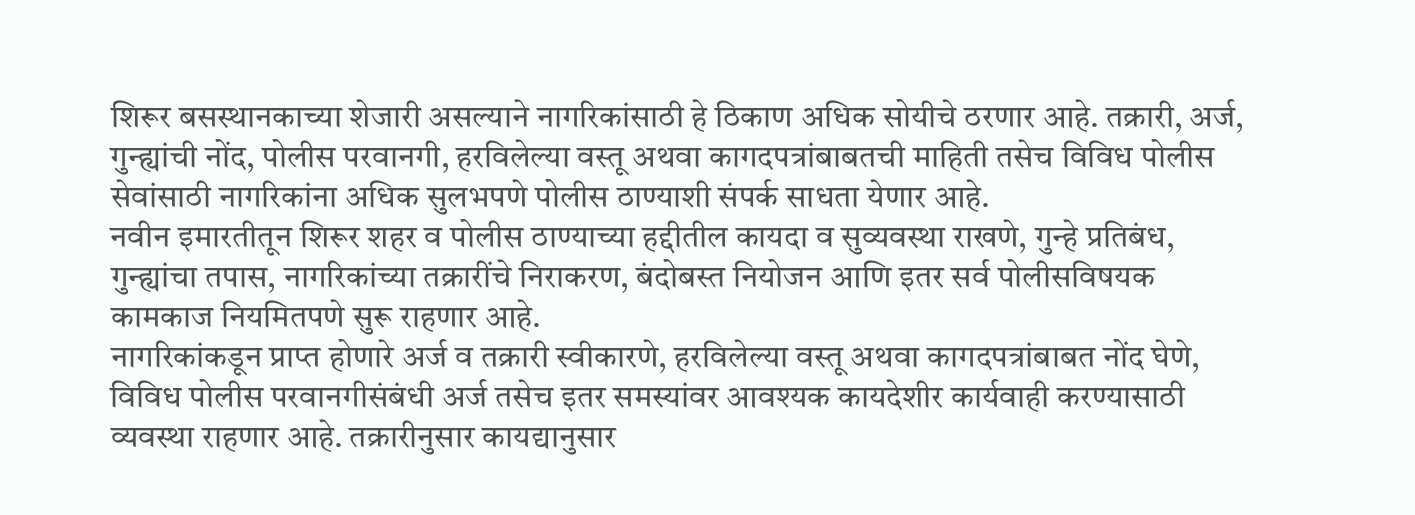शिरूर बसस्थानकाच्या शेजारी असल्याने नागरिकांसाठी हे ठिकाण अधिक सोयीचे ठरणार आहे. तक्रारी, अर्ज, गुन्ह्यांची नोंद, पोलीस परवानगी, हरविलेल्या वस्तू अथवा कागदपत्रांबाबतची माहिती तसेच विविध पोलीस सेवांसाठी नागरिकांना अधिक सुलभपणे पोलीस ठाण्याशी संपर्क साधता येणार आहे.
नवीन इमारतीतून शिरूर शहर व पोलीस ठाण्याच्या हद्दीतील कायदा व सुव्यवस्था राखणे, गुन्हे प्रतिबंध, गुन्ह्यांचा तपास, नागरिकांच्या तक्रारींचे निराकरण, बंदोबस्त नियोजन आणि इतर सर्व पोलीसविषयक कामकाज नियमितपणे सुरू राहणार आहे.
नागरिकांकडून प्राप्त होणारे अर्ज व तक्रारी स्वीकारणे, हरविलेल्या वस्तू अथवा कागदपत्रांबाबत नोंद घेणे, विविध पोलीस परवानगीसंबंधी अर्ज तसेच इतर समस्यांवर आवश्यक कायदेशीर कार्यवाही करण्यासाठी व्यवस्था राहणार आहे. तक्रारीनुसार कायद्यानुसार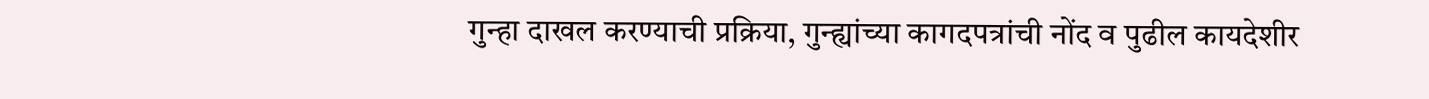गुन्हा दाखल करण्याची प्रक्रिया, गुन्ह्यांच्या कागदपत्रांची नोंद व पुढील कायदेशीर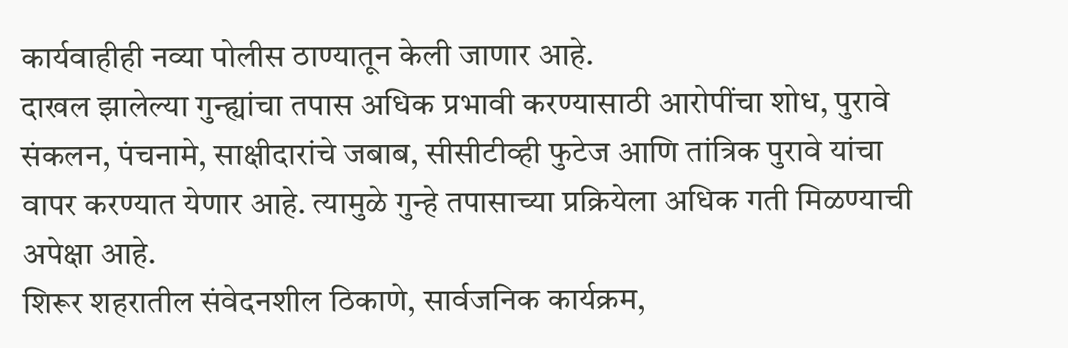कार्यवाहीही नव्या पोलीस ठाण्यातून केली जाणार आहे.
दाखल झालेल्या गुन्ह्यांचा तपास अधिक प्रभावी करण्यासाठी आरोपींचा शोध, पुरावे संकलन, पंचनामे, साक्षीदारांचे जबाब, सीसीटीव्ही फुटेज आणि तांत्रिक पुरावे यांचा वापर करण्यात येणार आहे. त्यामुळे गुन्हे तपासाच्या प्रक्रियेला अधिक गती मिळण्याची अपेक्षा आहे.
शिरूर शहरातील संवेदनशील ठिकाणे, सार्वजनिक कार्यक्रम,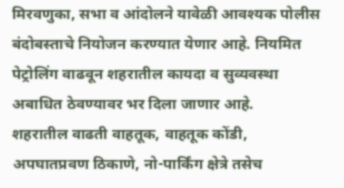मिरवणुका, सभा व आंदोलने यावेळी आवश्यक पोलीस बंदोबस्ताचे नियोजन करण्यात येणार आहे. नियमित पेट्रोलिंग वाढवून शहरातील कायदा व सुव्यवस्था अबाधित ठेवण्यावर भर दिला जाणार आहे.
शहरातील वाढती वाहतूक, वाहतूक कोंडी, अपघातप्रवण ठिकाणे, नो-पार्किंग क्षेत्रे तसेच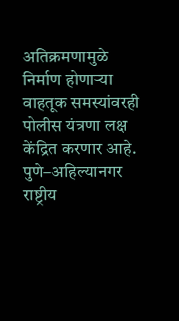अतिक्रमणामुळे निर्माण होणाऱ्या वाहतूक समस्यांवरही पोलीस यंत्रणा लक्ष केंद्रित करणार आहे. पुणे–अहिल्यानगर राष्ट्रीय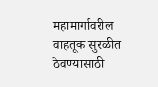महामार्गावरील वाहतूक सुरळीत ठेवण्यासाठी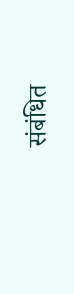संबंधित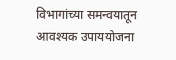विभागांच्या समन्वयातून आवश्यक उपाययोजना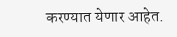करण्यात येणार आहेत.